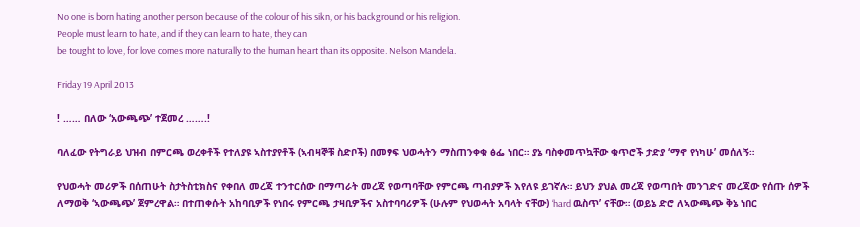No one is born hating another person because of the colour of his sikn, or his background or his religion.
People must learn to hate, and if they can learn to hate, they can
be tought to love, for love comes more naturally to the human heart than its opposite. Nelson Mandela.

Friday 19 April 2013

! …… በለው ‘አውጫጭ’ ተጀመረ …….!

ባለፈው የትግራይ ህዝብ በምርጫ ወረቀቶች የተለያዩ ኣስተያየቶች (ኣብዛኞቹ ስድቦች) በመፃፍ ህወሓትን ማስጠንቀቁ ፅፌ ነበር። ያኔ ባስቀመጥኳቸው ቁጥሮች ታድያ ‘ማኖ የነካሁ’ መሰለኝ።

የህወሓት መሪዎች በሰጠሁት ስታትስቲክስና የቀበለ መረጃ ተንተርሰው በማጣራት መረጃ የወጣባቸው የምርጫ ጣብያዎች እየለዩ ይገኛሉ። ይህን ያህል መረጃ የወጣበት መንገድና መረጃው የሰጡ ሰዎች ለማወቅ ‘ኣውጫጭ’ ጀምረዋል። በተጠቀሱት አከባቢዎች የነበሩ የምርጫ ታዛቢዎችና አስተባባሪዎች (ሁሉም የህወሓት አባላት ናቸው) ‘hard ዉስጥ’ ናቸው። (ወይኔ ድሮ ለኣውጫጭ ቅኔ ነበር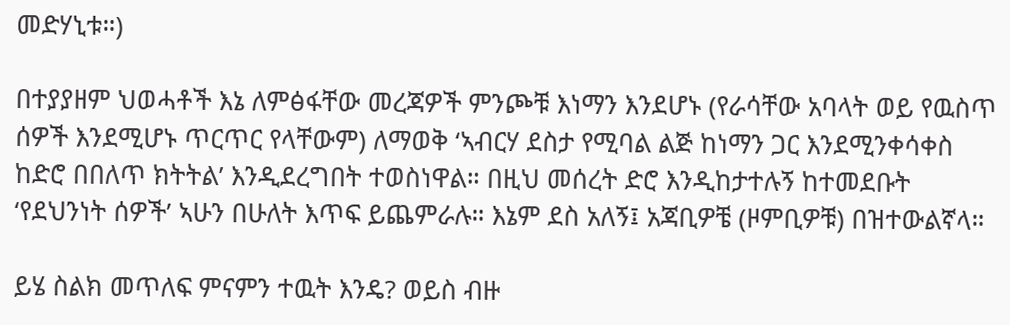መድሃኒቱ።)

በተያያዘም ህወሓቶች እኔ ለምፅፋቸው መረጃዎች ምንጮቹ እነማን እንደሆኑ (የራሳቸው አባላት ወይ የዉስጥ ሰዎች እንደሚሆኑ ጥርጥር የላቸውም) ለማወቅ ‘ኣብርሃ ደስታ የሚባል ልጅ ከነማን ጋር እንደሚንቀሳቀስ ከድሮ በበለጥ ክትትል’ እንዲደረግበት ተወስነዋል። በዚህ መሰረት ድሮ እንዲከታተሉኝ ከተመደቡት ‘የደህንነት ሰዎች’ ኣሁን በሁለት እጥፍ ይጨምራሉ። እኔም ደስ አለኝ፤ አጃቢዎቼ (ዞምቢዎቹ) በዝተውልኛላ።

ይሄ ስልክ መጥለፍ ምናምን ተዉት እንዴ? ወይስ ብዙ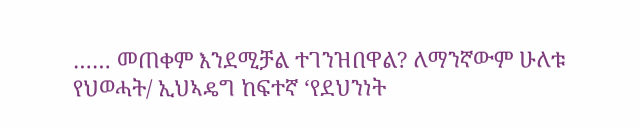…… መጠቀም እንደሚቻል ተገንዝበዋል? ለማንኛውም ሁለቱ የህወሓት/ ኢህኣዴግ ከፍተኛ ‘የደህንነት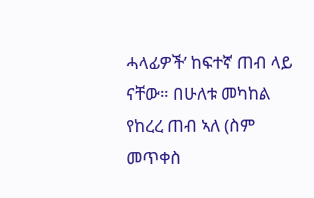ሓላፊዎች’ ከፍተኛ ጠብ ላይ ናቸው። በሁለቱ መካከል የከረረ ጠብ ኣለ (ስም መጥቀስ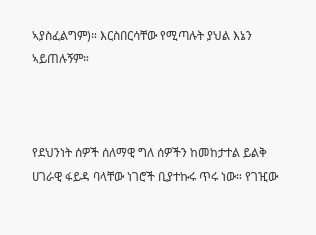ኣያስፈልግም)። እርስበርሳቸው የሚጣሉት ያህል እኔን ኣይጠሉኝም።



የደህንነት ሰዎች ሰለማዊ ግለ ሰዎችን ከመከታተል ይልቅ ሀገራዊ ፋይዳ ባላቸው ነገሮች ቢያተኩሩ ጥሩ ነው። የገዢው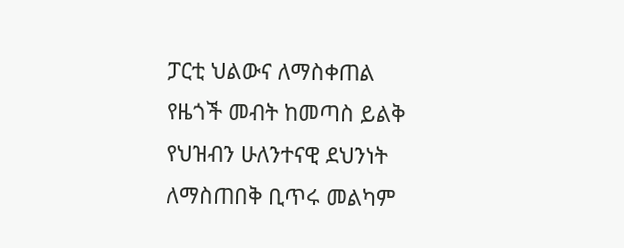ፓርቲ ህልውና ለማስቀጠል የዜጎች መብት ከመጣስ ይልቅ የህዝብን ሁለንተናዊ ደህንነት ለማስጠበቅ ቢጥሩ መልካም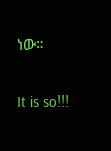ነው።

It is so!!!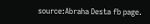source:Abraha Desta fb page.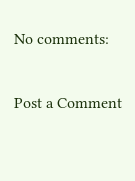No comments:

Post a Comment